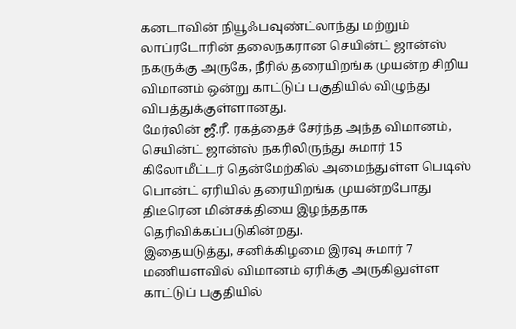கனடாவின் நியூஃபவுண்ட்லாந்து மற்றும் லாப்ரடோரின் தலைநகரான செயின்ட் ஜான்ஸ் நகருக்கு அருகே, நீரில் தரையிறங்க முயன்ற சிறிய விமானம் ஒன்று காட்டுப் பகுதியில் விழுந்து விபத்துக்குள்ளானது.
மேர்லின் ஜீ.ரீ. ரகத்தைச் சேர்ந்த அந்த விமானம், செயின்ட் ஜான்ஸ் நகரிலிருந்து சுமார் 15 கிலோமீட்டர் தென்மேற்கில் அமைந்துள்ள பெடிஸ் பொன்ட் ஏரியில் தரையிறங்க முயன்றபோது திடீரென மின்சக்தியை இழந்ததாக தெரிவிக்கப்படுகின்றது.
இதையடுத்து, சனிக்கிழமை இரவு சுமார் 7 மணியளவில் விமானம் ஏரிக்கு அருகிலுள்ள காட்டுப் பகுதியில்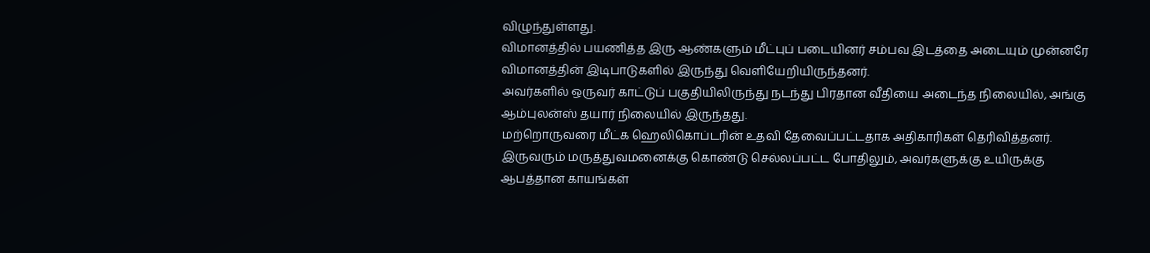விழுந்துள்ளது.
விமானத்தில் பயணித்த இரு ஆண்களும் மீட்புப் படையினர் சம்பவ இடத்தை அடையும் முன்னரே விமானத்தின் இடிபாடுகளில் இருந்து வெளியேறியிருந்தனர்.
அவர்களில் ஒருவர் காட்டுப் பகுதியிலிருந்து நடந்து பிரதான வீதியை அடைந்த நிலையில், அங்கு ஆம்புலன்ஸ் தயார் நிலையில் இருந்தது.
மற்றொருவரை மீட்க ஹெலிகொப்டரின் உதவி தேவைப்பட்டதாக அதிகாரிகள் தெரிவித்தனர்.
இருவரும் மருத்துவமனைக்கு கொண்டு செல்லப்பட்ட போதிலும், அவர்களுக்கு உயிருக்கு ஆபத்தான காயங்கள்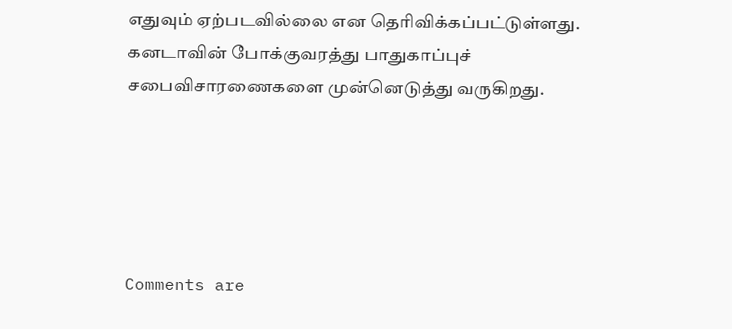எதுவும் ஏற்படவில்லை என தெரிவிக்கப்பட்டுள்ளது.
கனடாவின் போக்குவரத்து பாதுகாப்புச் சபைவிசாரணைகளை முன்னெடுத்து வருகிறது.





Comments are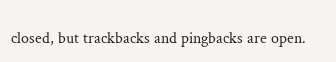closed, but trackbacks and pingbacks are open.